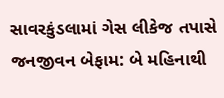સાવરકુંડલામાં ગેસ લીકેજ તપાસે જનજીવન બેફામ: બે મહિનાથી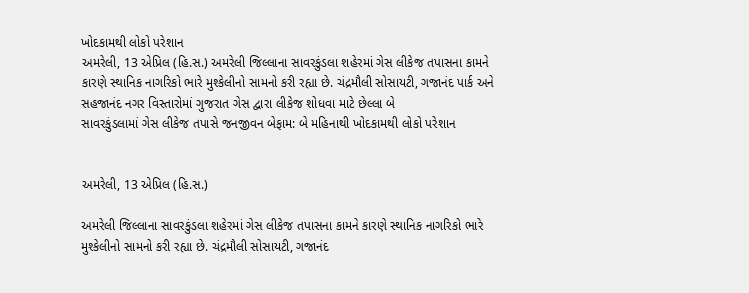ખોદકામથી લોકો પરેશાન
અમરેલી, 13 એપ્રિલ (હિ.સ.) અમરેલી જિલ્લાના સાવરકુંડલા શહેરમાં ગેસ લીકેજ તપાસના કામને કારણે સ્થાનિક નાગરિકો ભારે મુશ્કેલીનો સામનો કરી રહ્યા છે. ચંદ્રમૌલી સોસાયટી, ગજાનંદ પાર્ક અને સહજાનંદ નગર વિસ્તારોમાં ગુજરાત ગેસ દ્વારા લીકેજ શોધવા માટે છેલ્લા બે
સાવરકુંડલામાં ગેસ લીકેજ તપાસે જનજીવન બેફામ: બે મહિનાથી ખોદકામથી લોકો પરેશાન


અમરેલી, 13 એપ્રિલ (હિ.સ.)

અમરેલી જિલ્લાના સાવરકુંડલા શહેરમાં ગેસ લીકેજ તપાસના કામને કારણે સ્થાનિક નાગરિકો ભારે મુશ્કેલીનો સામનો કરી રહ્યા છે. ચંદ્રમૌલી સોસાયટી, ગજાનંદ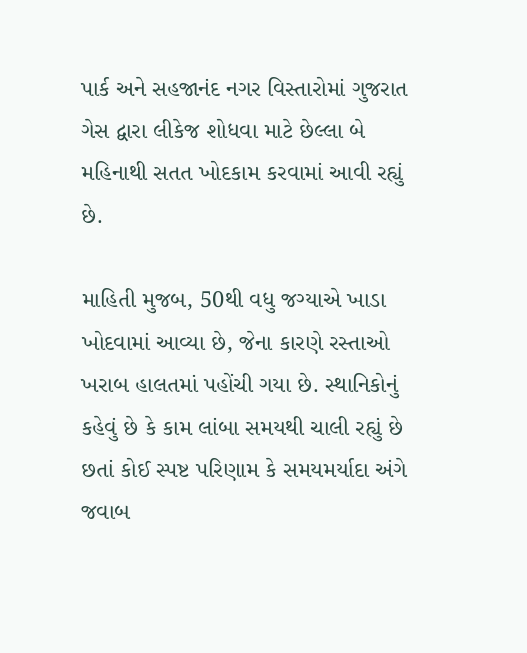પાર્ક અને સહજાનંદ નગર વિસ્તારોમાં ગુજરાત ગેસ દ્વારા લીકેજ શોધવા માટે છેલ્લા બે મહિનાથી સતત ખોદકામ કરવામાં આવી રહ્યું છે.

માહિતી મુજબ, 50થી વધુ જગ્યાએ ખાડા ખોદવામાં આવ્યા છે, જેના કારણે રસ્તાઓ ખરાબ હાલતમાં પહોંચી ગયા છે. સ્થાનિકોનું કહેવું છે કે કામ લાંબા સમયથી ચાલી રહ્યું છે છતાં કોઈ સ્પષ્ટ પરિણામ કે સમયમર્યાદા અંગે જવાબ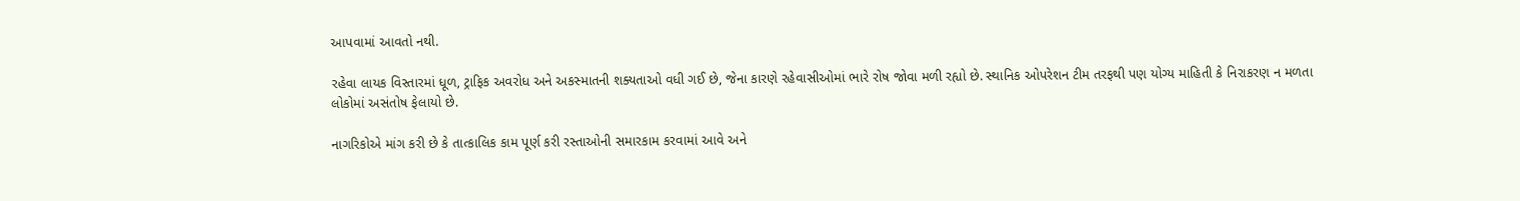આપવામાં આવતો નથી.

રહેવા લાયક વિસ્તારમાં ધૂળ, ટ્રાફિક અવરોધ અને અકસ્માતની શક્યતાઓ વધી ગઈ છે, જેના કારણે રહેવાસીઓમાં ભારે રોષ જોવા મળી રહ્યો છે. સ્થાનિક ઓપરેશન ટીમ તરફથી પણ યોગ્ય માહિતી કે નિરાકરણ ન મળતા લોકોમાં અસંતોષ ફેલાયો છે.

નાગરિકોએ માંગ કરી છે કે તાત્કાલિક કામ પૂર્ણ કરી રસ્તાઓની સમારકામ કરવામાં આવે અને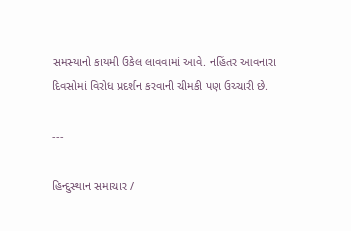સમસ્યાનો કાયમી ઉકેલ લાવવામાં આવે. નહિંતર આવનારા દિવસોમાં વિરોધ પ્રદર્શન કરવાની ચીમકી પણ ઉચ્ચારી છે.

---

હિન્દુસ્થાન સમાચાર /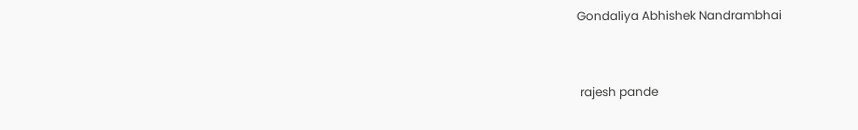Gondaliya Abhishek Nandrambhai


 rajesh pande